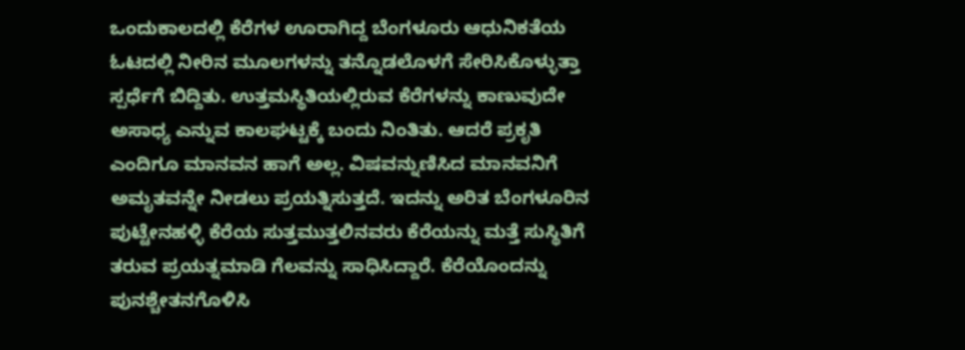ಒಂದುಕಾಲದಲ್ಲಿ ಕೆರೆಗಳ ಊರಾಗಿದ್ದ ಬೆಂಗಳೂರು ಆಧುನಿಕತೆಯ ಓಟದಲ್ಲಿ ನೀರಿನ ಮೂಲಗಳನ್ನು ತನ್ನೊಡಲೊಳಗೆ ಸೇರಿಸಿಕೊಳ್ಳುತ್ತಾ ಸ್ಪರ್ಧೆಗೆ ಬಿದ್ದಿತು. ಉತ್ತಮಸ್ಥಿತಿಯಲ್ಲಿರುವ ಕೆರೆಗಳನ್ನು ಕಾಣುವುದೇ ಅಸಾಧ್ಯ ಎನ್ನುವ ಕಾಲಘಟ್ಟಕ್ಕೆ ಬಂದು ನಿಂತಿತು. ಆದರೆ ಪ್ರಕೃತಿ ಎಂದಿಗೂ ಮಾನವನ ಹಾಗೆ ಅಲ್ಲ. ವಿಷವನ್ನುಣಿಸಿದ ಮಾನವನಿಗೆ ಅಮೃತವನ್ನೇ ನೀಡಲು ಪ್ರಯತ್ನಿಸುತ್ತದೆ. ಇದನ್ನು ಅರಿತ ಬೆಂಗಳೂರಿನ ಪುಟ್ಟೇನಹಳ್ಳಿ ಕೆರೆಯ ಸುತ್ತಮುತ್ತಲಿನವರು ಕೆರೆಯನ್ನು ಮತ್ತೆ ಸುಸ್ಥಿತಿಗೆ ತರುವ ಪ್ರಯತ್ನಮಾಡಿ ಗೆಲವನ್ನು ಸಾಧಿಸಿದ್ದಾರೆ. ಕೆರೆಯೊಂದನ್ನು ಪುನಶ್ಚೇತನಗೊಳಿಸಿ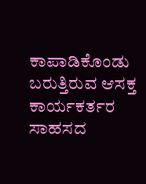ಕಾಪಾಡಿಕೊಂಡು ಬರುತ್ತಿರುವ ಆಸಕ್ತ ಕಾರ್ಯಕರ್ತರ ಸಾಹಸದ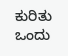ಕುರಿತು ಒಂದು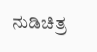ನುಡಿಚಿತ್ರ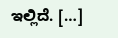ಇಲ್ಲಿದೆ. […]